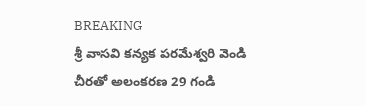BREAKING
శ్రీ వాసవి కన్యక పరమేశ్వరి వెండి చీరతో అలంకరణ 29 గండి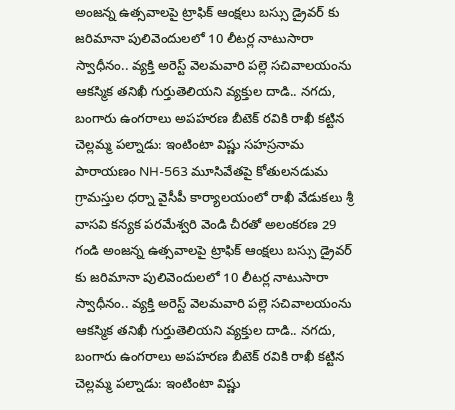అంజన్న ఉత్సవాలపై ట్రాఫిక్ ఆంక్షలు బస్సు డ్రైవర్ కు జరిమానా పులివెందులలో 10 లీటర్ల నాటుసారా స్వాధీనం.. వ్యక్తి అరెస్ట్ వెలమవారి పల్లె సచివాలయంను ఆకస్మిక తనిఖీ గుర్తుతెలియని వ్యక్తుల దాడి.. నగదు, బంగారు ఉంగరాలు అపహరణ బీటెక్ రవికి రాఖీ కట్టిన చెల్లమ్మ పల్నాడు: ఇంటింటా విష్ణు సహస్రనామ పారాయణం NH-563 మూసివేతపై కోతులనడుమ గ్రామస్తుల ధర్నా వైసీపీ కార్యాలయంలో రాఖీ వేడుకలు శ్రీ వాసవి కన్యక పరమేశ్వరి వెండి చీరతో అలంకరణ 29 గండి అంజన్న ఉత్సవాలపై ట్రాఫిక్ ఆంక్షలు బస్సు డ్రైవర్ కు జరిమానా పులివెందులలో 10 లీటర్ల నాటుసారా స్వాధీనం.. వ్యక్తి అరెస్ట్ వెలమవారి పల్లె సచివాలయంను ఆకస్మిక తనిఖీ గుర్తుతెలియని వ్యక్తుల దాడి.. నగదు, బంగారు ఉంగరాలు అపహరణ బీటెక్ రవికి రాఖీ కట్టిన చెల్లమ్మ పల్నాడు: ఇంటింటా విష్ణు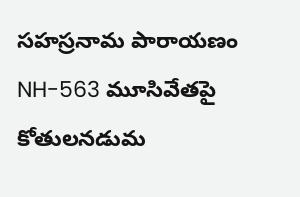సహస్రనామ పారాయణం NH-563 మూసివేతపై కోతులనడుమ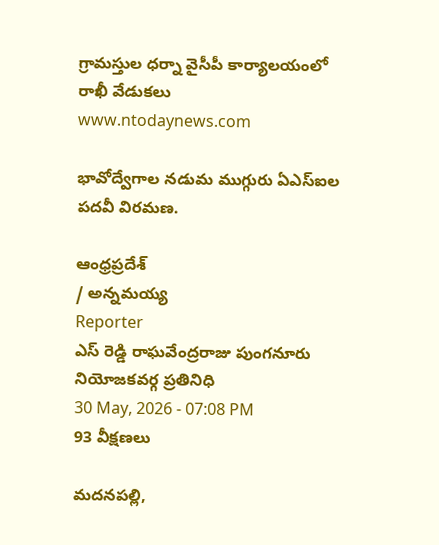గ్రామస్తుల ధర్నా వైసీపీ కార్యాలయంలో రాఖీ వేడుకలు
www.ntodaynews.com

భావోద్వేగాల నడుమ ముగ్గురు ఏఎస్ఐల పదవీ విరమణ.

ఆంధ్రప్రదేశ్
/ అన్నమయ్య
Reporter
ఎస్ రెడ్డి రాఘవేంద్రరాజు పుంగనూరు నియోజకవర్గ ప్రతినిధి
30 May, 2026 - 07:08 PM
93 వీక్షణలు

మదనపల్లి,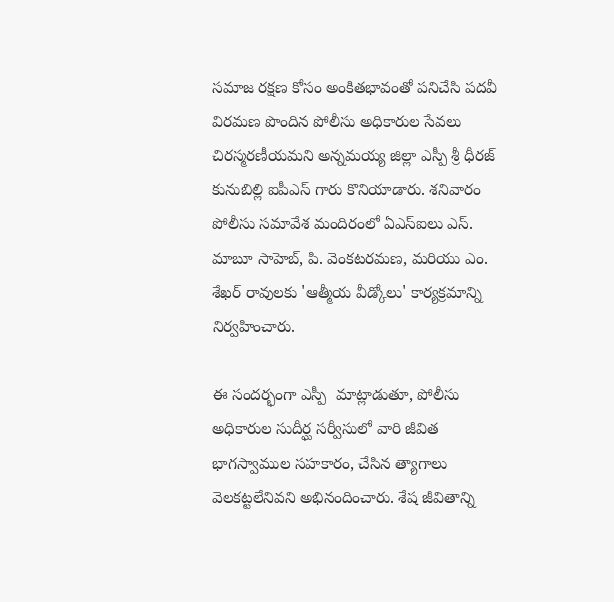సమాజ రక్షణ కోసం అంకితభావంతో పనిచేసి పదవీ విరమణ పొందిన పోలీసు అధికారుల సేవలు చిరస్మరణీయమని అన్నమయ్య జిల్లా ఎస్పీ శ్రీ ధీరజ్ కునుబిల్లి ఐపీఎస్ గారు కొనియాడారు. శనివారం పోలీసు సమావేశ మందిరంలో ఏఎస్ఐలు ఎస్. మాబూ సాహెబ్, పి. వెంకటరమణ, మరియు ఎం. శేఖర్ రావులకు 'ఆత్మీయ వీడ్కోలు' కార్యక్రమాన్ని నిర్వహించారు.

ఈ సందర్భంగా ఎస్పీ  మాట్లాడుతూ, పోలీసు అధికారుల సుదీర్ఘ సర్వీసులో వారి జీవిత భాగస్వాముల సహకారం, చేసిన త్యాగాలు వెలకట్టలేనివని అభినందించారు. శేష జీవితాన్ని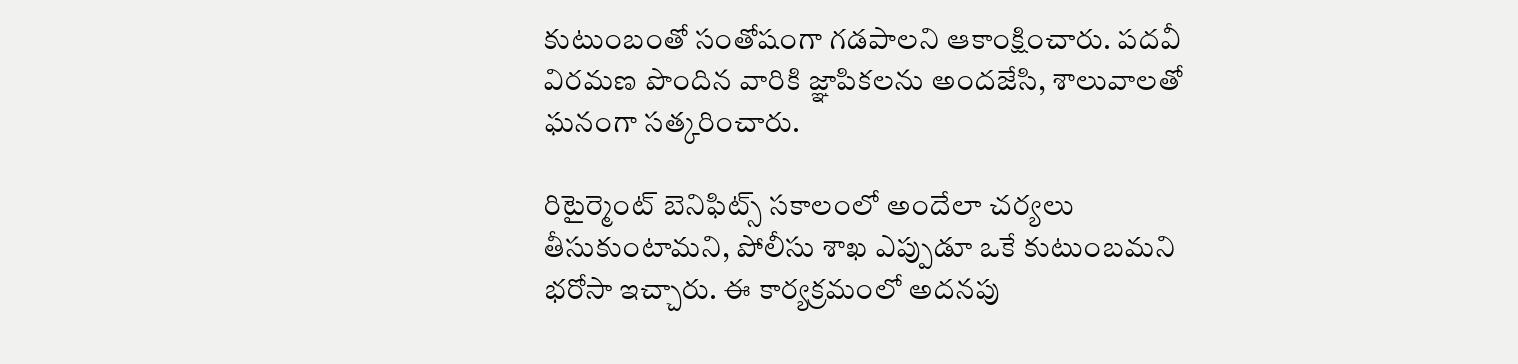కుటుంబంతో సంతోషంగా గడపాలని ఆకాంక్షించారు. పదవీ విరమణ పొందిన వారికి జ్ఞాపికలను అందజేసి, శాలువాలతో ఘనంగా సత్కరించారు.

రిటైర్మెంట్ బెనిఫిట్స్ సకాలంలో అందేలా చర్యలు తీసుకుంటామని, పోలీసు శాఖ ఎప్పుడూ ఒకే కుటుంబమని భరోసా ఇచ్చారు. ఈ కార్యక్రమంలో అదనపు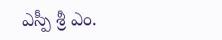ఎస్పీ శ్రీ ఎం.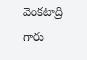వెంకటాద్రి గారు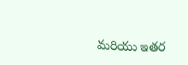మరియు ఇతర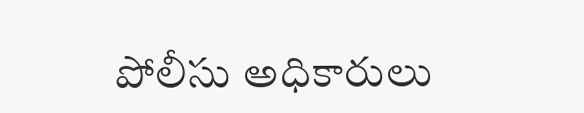పోలీసు అధికారులు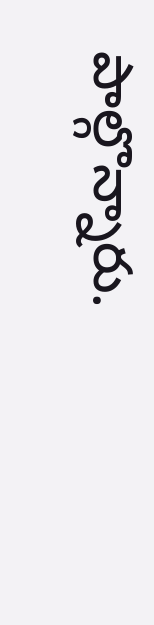పాల్గొన్నారు.